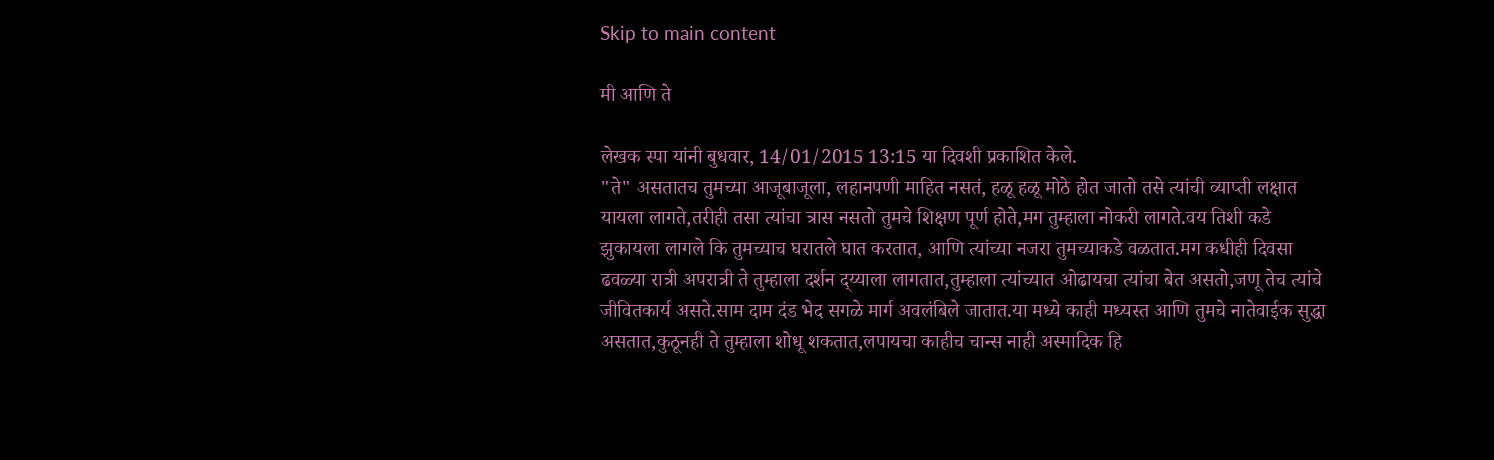Skip to main content

मी आणि ते

लेखक स्पा यांनी बुधवार, 14/01/2015 13:15 या दिवशी प्रकाशित केले.
"ते" असतातच तुमच्या आजूबाजूला, लहानपणी माहित नसतं, हळू हळू मोठे होत जातो तसे त्यांची व्याप्ती लक्षात यायला लागते,तरीही तसा त्यांचा त्रास नसतो तुमचे शिक्षण पूर्ण होते,मग तुम्हाला नोकरी लागते.वय तिशी कडे झुकायला लागले कि तुमच्याच घरातले घात करतात, आणि त्यांच्या नजरा तुमच्याकडे वळतात.मग कधीही दिवसा ढवळ्या रात्री अपरात्री ते तुम्हाला दर्शन द्य्याला लागतात,तुम्हाला त्यांच्यात ओढायचा त्यांचा बेत असतो,जणू तेच त्यांचे जीवितकार्य असते.साम दाम दंड भेद सगळे मार्ग अवलंबिले जातात.या मध्ये काही मध्यस्त आणि तुमचे नातेवाईक सुद्धा असतात,कुठूनही ते तुम्हाला शोधू शकतात,लपायचा काहीच चान्स नाही अस्मादिक हि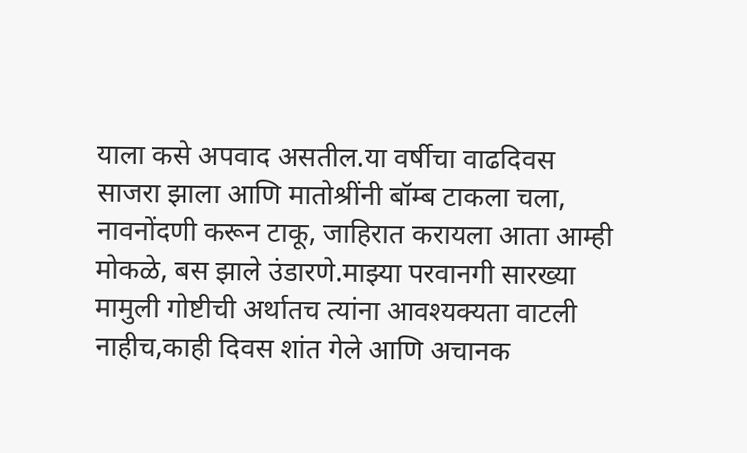याला कसे अपवाद असतील.या वर्षीचा वाढदिवस साजरा झाला आणि मातोश्रींनी बॉम्ब टाकला चला, नावनोंदणी करून टाकू, जाहिरात करायला आता आम्ही मोकळे, बस झाले उंडारणे.माझ्या परवानगी सारख्या मामुली गोष्टीची अर्थातच त्यांना आवश्यक्यता वाटली नाहीच,काही दिवस शांत गेले आणि अचानक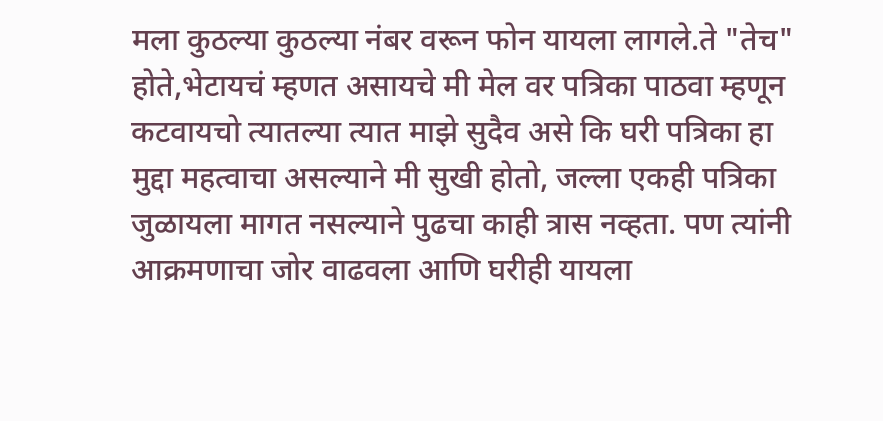मला कुठल्या कुठल्या नंबर वरून फोन यायला लागले.ते "तेच" होते,भेटायचं म्हणत असायचे मी मेल वर पत्रिका पाठवा म्हणून कटवायचो त्यातल्या त्यात माझे सुदैव असे कि घरी पत्रिका हा मुद्दा महत्वाचा असल्याने मी सुखी होतो, जल्ला एकही पत्रिका जुळायला मागत नसल्याने पुढचा काही त्रास नव्हता. पण त्यांनी आक्रमणाचा जोर वाढवला आणि घरीही यायला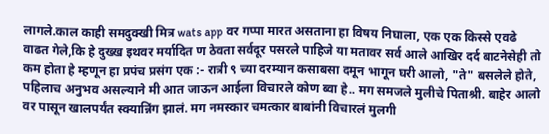लागले.काल काही समदुक्खी मित्र wats app वर गप्पा मारत असताना हा विषय निघाला, एक एक किस्से एवढे वाढत गेले,कि हे दुख्ख इथवर मर्यादित ण ठेवता सर्वदूर पसरले पाहिजे या मतावर सर्व आले आखिर दर्द बाटनेसेही तो कम होता हे म्हणून हा प्रपंच प्रसंग एक :- रात्री ९ च्या दरम्यान कसाबसा दमून भागून घरी आलो, "ते" बसलेले होते, पहिलाच अनुभव असल्याने मी आत जाऊन आईला विचारले कोण ब्वा हे.. मग समजले मुलीचे पिताश्री. बाहेर आलो वर पासून खालपर्यंत स्क्यान्निंग झालं. मग नमस्कार चमत्कार बाबांनी विचारलं मुलगी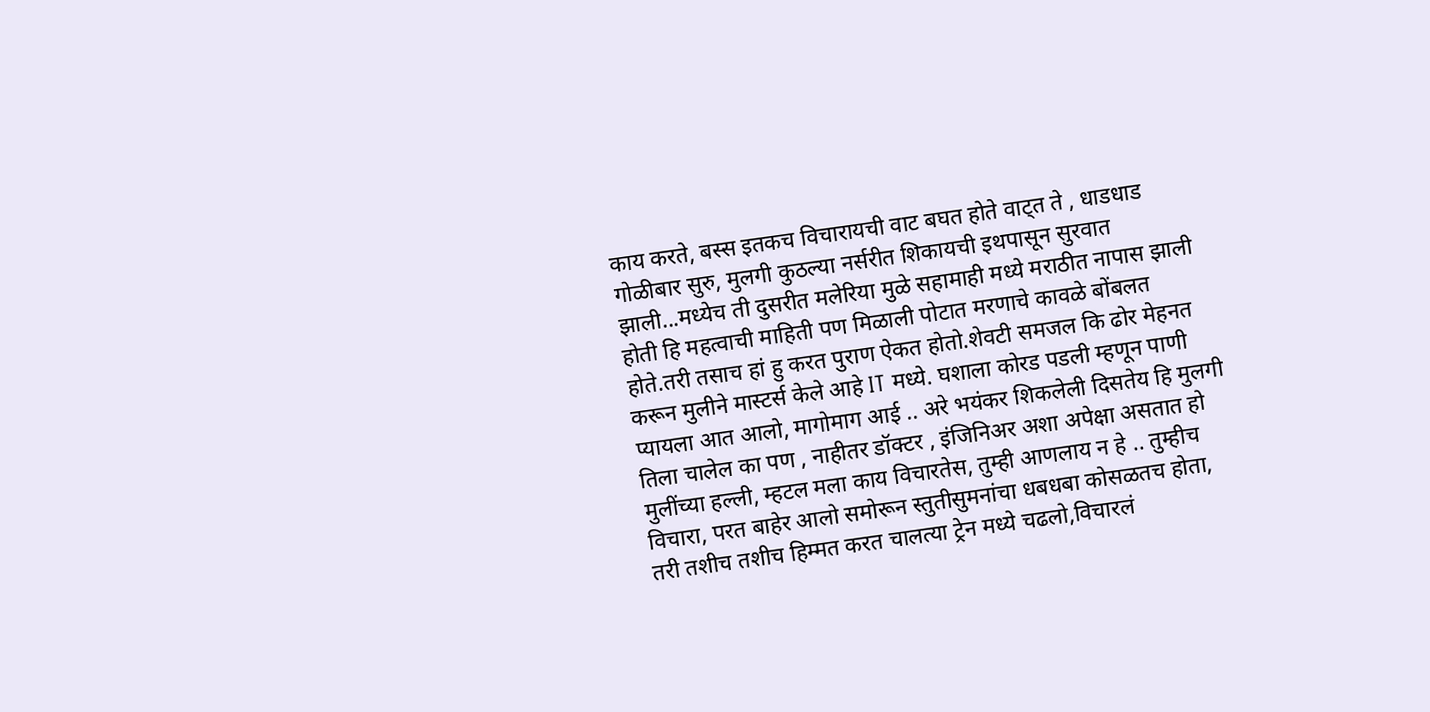काय करते, बस्स इतकच विचारायची वाट बघत होते वाट्त ते , धाडधाड गोळीबार सुरु, मुलगी कुठल्या नर्सरीत शिकायची इथपासून सुरवात झाली...मध्येच ती दुसरीत मलेरिया मुळे सहामाही मध्ये मराठीत नापास झाली होती हि महत्वाची माहिती पण मिळाली पोटात मरणाचे कावळे बोंबलत होते.तरी तसाच हां हु करत पुराण ऐकत होतो.शेवटी समजल कि ढोर मेहनत करून मुलीने मास्टर्स केले आहे IT मध्ये. घशाला कोरड पडली म्हणून पाणी प्यायला आत आलो, मागोमाग आई .. अरे भयंकर शिकलेली दिसतेय हि मुलगी तिला चालेल का पण , नाहीतर डॉक्टर , इंजिनिअर अशा अपेक्षा असतात हो मुलींच्या हल्ली, म्हटल मला काय विचारतेस, तुम्ही आणलाय न हे .. तुम्हीच विचारा, परत बाहेर आलो समोरून स्तुतीसुमनांचा धबधबा कोसळतच होता, तरी तशीच तशीच हिम्मत करत चालत्या ट्रेन मध्ये चढलो,विचारलं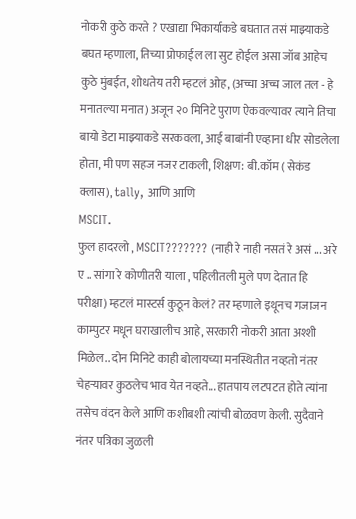नोकरी कुठे करते ? एखाद्या भिकार्याकडे बघतात तसं माझ्याकडे बघत म्हणाला, तिच्या प्रोफाईल ला सुट होईल असा जॉब आहेच कुठे मुंबईत, शोधतेय तरी म्हटलं ओह, (अच्चा अच्च जाल तल - हे मनातल्या मनात) अजून २० मिनिटे पुराण ऐकवल्यावर त्याने तिचा बायो डेटा माझ्याकडे सरकवला, आई बाबांनी एव्हाना धीर सोडलेला होता, मी पण सहज नजर टाकली, शिक्षण: बी.कॉम ( सेकंड क्लास), tally, आणि आणि
MSCIT.
फुल हादरलो , MSCIT??????? (नाही रे नाही नसतं रे असं ... अरे ए .. सांगा रे कोणीतरी याला , पहिलीतली मुले पण देतात हि परीक्षा) म्हटलं मास्टर्स कुठून केलं? तर म्हणाले इथूनच गजाजन काम्पुटर मधून घराखालीच आहे, सरकारी नोकरी आता अश्शी मिळेल.. दोन मिनिटे काही बोलायच्या मनस्थितीत नव्हतो नंतर चेहऱ्यावर कुठलेच भाव येत नव्हते... हातपाय लटपटत होते त्यांना तसेच वंदन केले आणि कशीबशी त्यांची बोळवण केली. सुदैवाने नंतर पत्रिका जुळली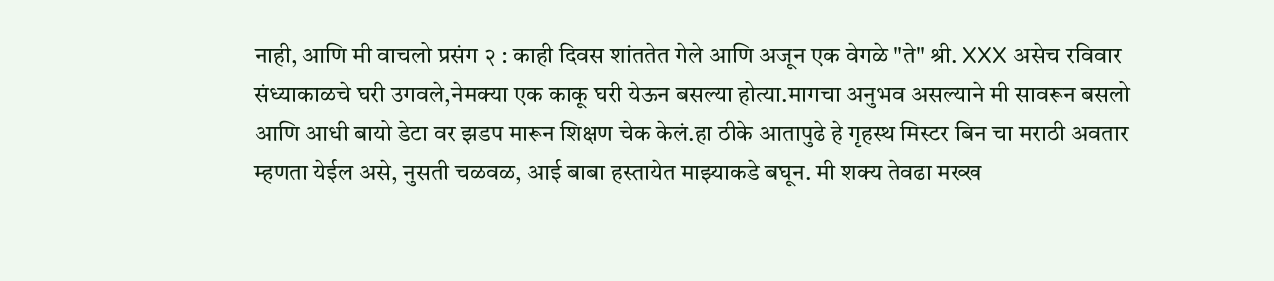नाही, आणि मी वाचलो प्रसंग २ : काही दिवस शांततेत गेले आणि अजून एक वेगळे "ते" श्री. XXX असेच रविवार संध्याकाळचे घरी उगवले,नेमक्या एक काकू घरी येऊन बसल्या होत्या.मागचा अनुभव असल्याने मी सावरून बसलो आणि आधी बायो डेटा वर झडप मारून शिक्षण चेक केलं.हा ठीके आतापुढे हे गृहस्थ मिस्टर बिन चा मराठी अवतार म्हणता येईल असे, नुसती चळवळ, आई बाबा हस्तायेत माझ्याकडे बघून. मी शक्य तेवढा मख्ख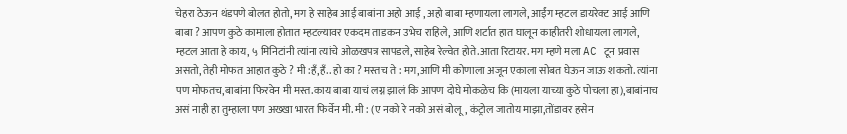चेहरा ठेऊन थंडपणे बोलत होतो, मग हे साहेब आई बाबांना अहो आई , अहो बाबा म्हणायला लागले, आईंग म्हटल डायरेक्ट आई आणि बाबा ? आपण कुठे कामाला होतात म्हटल्यावर एकदम ताडकन उभेच राहिले, आणि शर्टात हात घालून काहीतरी शोधायला लागले, म्हटल आता हे काय, ५ मिनिटांनी त्यांना त्यांचे ओळखपत्र सापडले, साहेब रेल्वेत होते.आता रिटायर. मग म्हणे मला AC टून प्रवास असतो, तेही मोफत आहात कुठे ? मी :हँ,हँ.. हो का ? मस्तच ते : मग,आणि मी कोणाला अजून एकाला सोबत घेऊन जाऊ शकतो. त्यांना पण मोफतच,बाबांना फिरवेन मी मस्त.काय बाबा याचं लग्न झालं कि आपण दोघे मोकळेच कि (मायला याच्या कुठे पोचला हा),बाबांनाच असं नाही हा तुम्हाला पण अख्खा भारत फिर्वेन मी. मी : (ए नको रे नको असं बोलू, कंट्रोल जातोय माझा,तोंडावर हसेन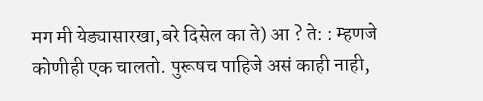मग मी येड्यासारखा,बरे दिसेल का ते) आ ? ते: : म्हणजे कोणीही एक चालतो. पुरूषच पाहिजे असं काही नाही,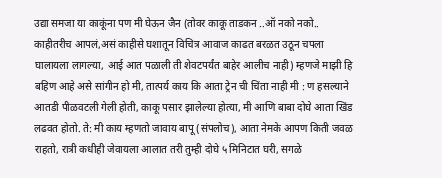उद्या समजा या काकूंना पण मी घेऊन जैन (तोवर काकू ताडकन ..ऑ नको नको.. काहीतरीच आपलं,असं काहीसे घशातून विचित्र आवाज काढत बरळत उठून चपला घालायला लागल्या, आई आत पळाली ती शेवटपर्यंत बाहेर आलीच नाही) म्हणजे माझी हि बहिण आहे असे सांगीन हो मी, तात्पर्य काय कि आता ट्रेन ची चिंता नाही मी : ण हसल्याने आतडी पीळवटली गेली होती, काकू पसार झालेल्या होत्या, मी आणि बाबा दोघे आता खिंड लढवत होतो. ते: मी काय म्हणतो जावाय बापू (संपलोच), आता नेमके आपण किती जवळ राहतो, रात्री कधीही जेवायला आलात तरी तुम्ही दोघे ५ मिनिटात घरी, सगळे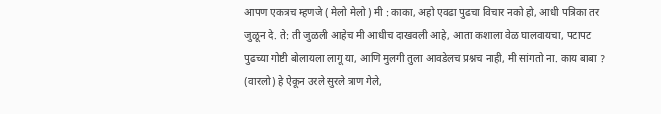आपण एकत्रच म्हणजे ( मेलो मेलो ) मी : काका, अहो एवढा पुढचा विचार नको हो, आधी पत्रिका तर जुळून दे. ते: ती जुळली आहेच मी आधीच दाखवली आहे, आता कशाला वेळ घालवायचा, पटापट पुढच्या गोष्टी बोलायला लागू या, आणि मुलगी तुला आवडेलच प्रश्नच नाही, मी सांगतो ना. काय बाबा ? (वारलो) हे ऐकून उरले सुरले त्राण गेले,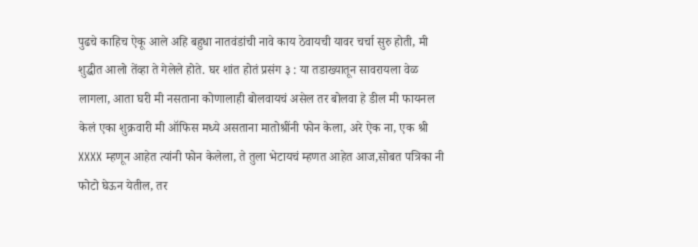पुढचे काहिच ऐकू आले अहि बहुधा नातवंडांची नावे काय ठेवायची यावर चर्चा सुरु होती, मी शुद्धीत आलो तेंव्हा ते गेलेले होते. घर शांत होतं प्रसंग ३ : या तडाख्यातून सावरायला वेळ लागला, आता घरी मी नसताना कोणालाही बोलवायचं असेल तर बोलवा हे डील मी फायनल केलं एका शुक्रवारी मी ऑफिस मध्ये असताना मातोश्रींनी फोन केला, अरे ऐक ना, एक श्री XXXX म्हणून आहेत त्यांनी फोन केलेला, ते तुला भेटायचं म्हणत आहेत आज,सोबत पत्रिका नी फोटो घेऊन येतील, तर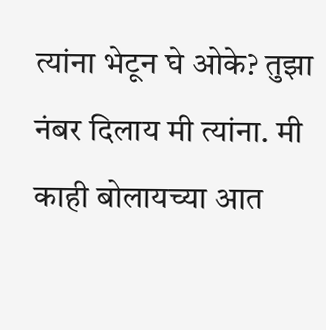त्यांना भेटून घे ओके? तुझा नंबर दिलाय मी त्यांना. मी काही बोलायच्या आत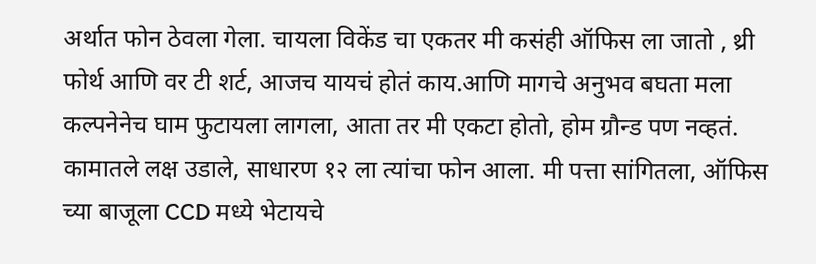अर्थात फोन ठेवला गेला. चायला विकेंड चा एकतर मी कसंही ऑफिस ला जातो , थ्री फोर्थ आणि वर टी शर्ट, आजच यायचं होतं काय.आणि मागचे अनुभव बघता मला कल्पनेनेच घाम फुटायला लागला, आता तर मी एकटा होतो, होम ग्रौन्ड पण नव्हतं. कामातले लक्ष उडाले, साधारण १२ ला त्यांचा फोन आला. मी पत्ता सांगितला, ऑफिस च्या बाजूला CCD मध्ये भेटायचे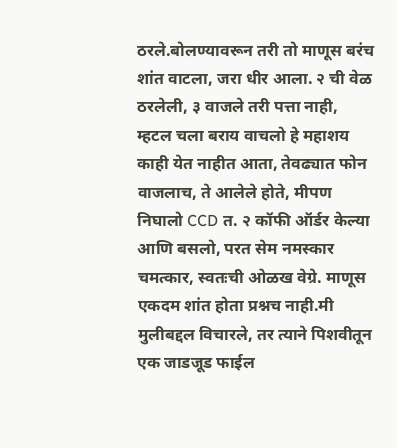ठरले.बोलण्यावरून तरी तो माणूस बरंच शांत वाटला, जरा धीर आला. २ ची वेळ ठरलेली, ३ वाजले तरी पत्ता नाही, म्हटल चला बराय वाचलो हे महाशय काही येत नाहीत आता, तेवढ्यात फोन वाजलाच, ते आलेले होते, मीपण निघालो CCD त. २ कॉफी ऑर्डर केल्या आणि बसलो, परत सेम नमस्कार चमत्कार, स्वतःची ओळख वेग्रे. माणूस एकदम शांत होता प्रश्नच नाही.मी मुलीबद्दल विचारले, तर त्याने पिशवीतून एक जाडजूड फाईल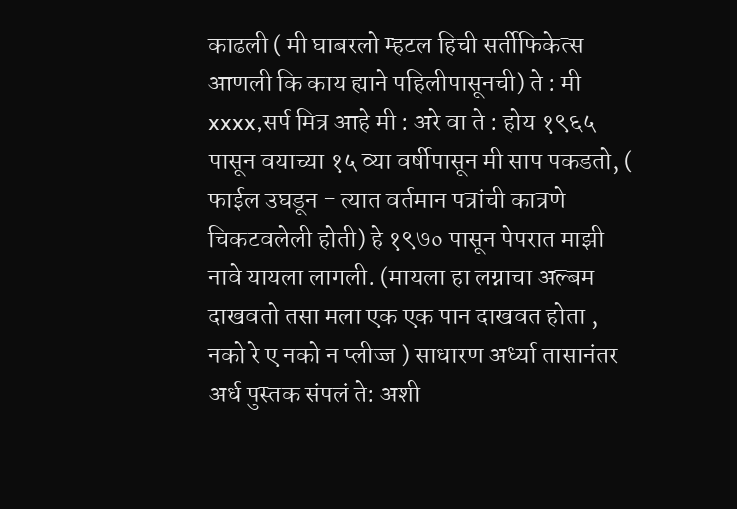काढली ( मी घाबरलो म्हटल हिची सर्तीफिकेत्स आणली कि काय ह्याने पहिलीपासूनची) ते : मी xxxx,सर्प मित्र आहे मी : अरे वा ते : होय १९६५ पासून वयाच्या १५ व्या वर्षीपासून मी साप पकडतो, ( फाईल उघडून - त्यात वर्तमान पत्रांची कात्रणे चिकटवलेली होती) हे १९७० पासून पेपरात माझी नावे यायला लागली. (मायला हा लग्नाचा अल्बम दाखवतो तसा मला एक एक पान दाखवत होता , नको रे ए नको न प्लीज्ज ) साधारण अर्ध्या तासानंतर अर्ध पुस्तक संपलं ते: अशी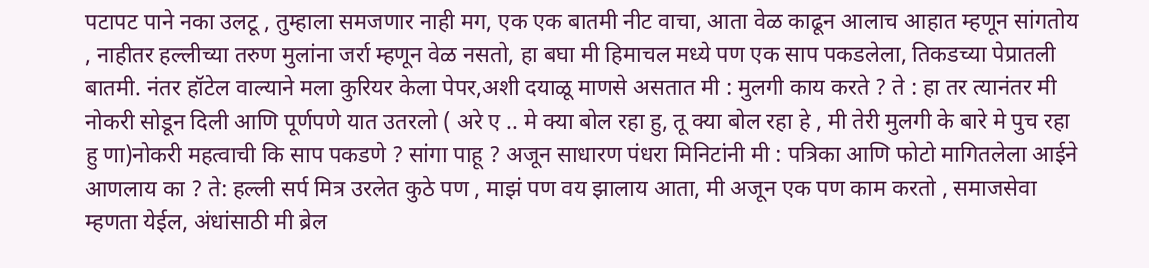पटापट पाने नका उलटू , तुम्हाला समजणार नाही मग, एक एक बातमी नीट वाचा, आता वेळ काढून आलाच आहात म्हणून सांगतोय , नाहीतर हल्लीच्या तरुण मुलांना जर्रा म्हणून वेळ नसतो, हा बघा मी हिमाचल मध्ये पण एक साप पकडलेला, तिकडच्या पेप्रातली बातमी. नंतर हॉटेल वाल्याने मला कुरियर केला पेपर,अशी दयाळू माणसे असतात मी : मुलगी काय करते ? ते : हा तर त्यानंतर मी नोकरी सोडून दिली आणि पूर्णपणे यात उतरलो ( अरे ए .. मे क्या बोल रहा हु, तू क्या बोल रहा हे , मी तेरी मुलगी के बारे मे पुच रहा हु णा)नोकरी महत्वाची कि साप पकडणे ? सांगा पाहू ? अजून साधारण पंधरा मिनिटांनी मी : पत्रिका आणि फोटो मागितलेला आईने आणलाय का ? ते: हल्ली सर्प मित्र उरलेत कुठे पण , माझं पण वय झालाय आता, मी अजून एक पण काम करतो , समाजसेवा म्हणता येईल, अंधांसाठी मी ब्रेल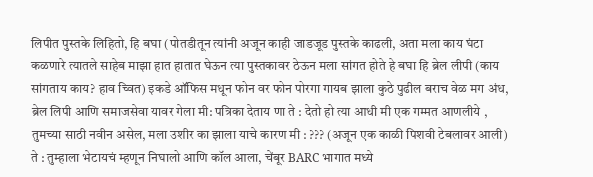लिपीत पुस्तके लिहितो, हि बघा (पोतडीतून त्यांनी अजून काही जाडजूड पुस्तके काढली, अता मला काय घंटा कळणारे त्यातले साहेब माझा हात हातात घेऊन त्या पुस्तकावर ठेऊन मला सांगत होते हे बघा हि ब्रेल लीपी (काय सांगताय काय? हाव च्वित) इकडे ऑफिस मधून फोन वर फोन पोरगा गायब झाला कुठे पुढील बराच वेळ मग अंध, ब्रेल लिपी आणि समाजसेवा यावर गेला मी: पत्रिका देताय णा ते : देतो हो त्या आधी मी एक गम्मत आणलीये , तुमच्या साठी नवीन असेल, मला उशीर का झाला याचे कारण मी : ??? (अजून एक काळी पिशवी टेबलावर आली) ते : तुम्हाला भेटायचं म्हणून निघालो आणि कॉल आला, चेंबूर BARC भागात मध्ये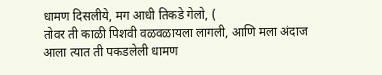धामण दिसलीये, मग आधी तिकडे गेलो, (
तोवर ती काळी पिशवी वळवळायला लागली, आणि मला अंदाज आला त्यात ती पकडलेली धामण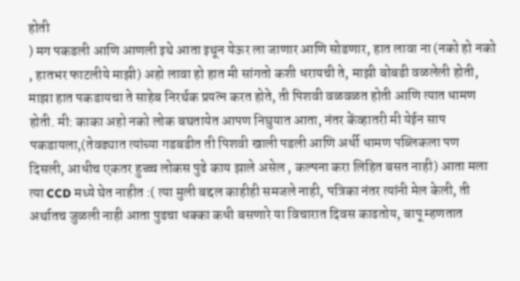होती
) मग पकडली आणि आणली इथे आता इथून येऊर ला जाणार आणि सोडणार, हात लावा ना (नको हो नको , हातभर फाटलीये माझी) अहो लावा हो हात मी सांगतो कशी धरायची ते, माझी बोबडी वळलेली होती, माझा हात पकडायचा ते साहेब निरर्थक प्रयत्न करत होते, ती पिशवी वळवळत होती आणि त्यात धामण होती. मी: काका अहो नको लोक बघतायेत आपण निघुयात आता, नंतर केंव्हातरी मी येईन साप पकडायला,(तेवढ्यात त्यांच्या गडबडीत ती पिशवी खाली पडली आणि अर्धी धामण पब्लिकला पण दिसली, आधीच एकतर हुच्च्च लोकस पुढे काय झाले असेल , कल्पना करा लिहित बसत नाही) आता मला त्या CCD मध्ये घेत नाहीत :( त्या मुली बद्दल काहीही समजले नाही, पत्रिका नंतर त्यांनी मेल केली, ती अर्थातच जुळली नाही आता पुढचा धक्का कधी बसणारे या विचारात दिवस काढतोय, बापू म्हणतात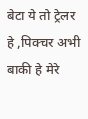बेटा ये तो ट्रेलर हे ,पिक्चर अभी बाकी हे मेरे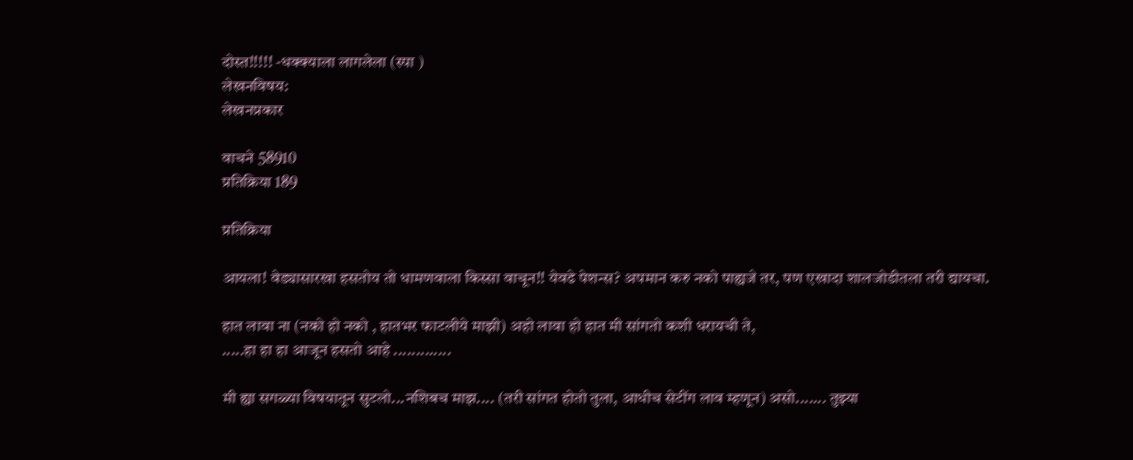दोस्त!!!!! -धक्क्याला लागलेला (स्पा )
लेखनविषय:
लेखनप्रकार

वाचने 58910
प्रतिक्रिया 189

प्रतिक्रिया

आयला! वेड्यासारखा हसतोय तो धामणवाला किस्सा वाचून!! येवढे पेशन्स? अपमान करु नको पाह्यजे तर, पण एखादा शालजोडीतला तरी द्यायचा.

हात लावा ना (नको हो नको , हातभर फाटलीये माझी) अहो लावा हो हात मी सांगतो कशी धरायची ते,
.....हा हा हा आजून हसतो आहे .............

मी ह्या सगळ्या विषयातून सुटलो...नशिबच माझ.... (तरी सांगत होतो तुला, आधीच सेटींग लाव म्हणून) असो....... तुझ्या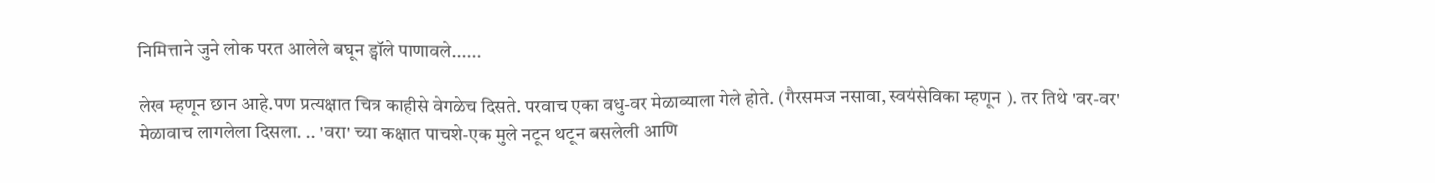निमित्ताने जुने लोक परत आलेले बघून ड्वॉले पाणावले......

लेख म्हणून छान आहे.पण प्रत्यक्षात चित्र काहीसे वेगळेच दिसते. परवाच एका वधु-वर मेळाव्याला गेले होते. (गैरसमज नसावा, स्वयंसेविका म्हणून ). तर तिथे 'वर-वर' मेळावाच लागलेला दिसला. .. 'वरा' च्या कक्षात पाचशे-एक मुले नटून थटून बसलेली आणि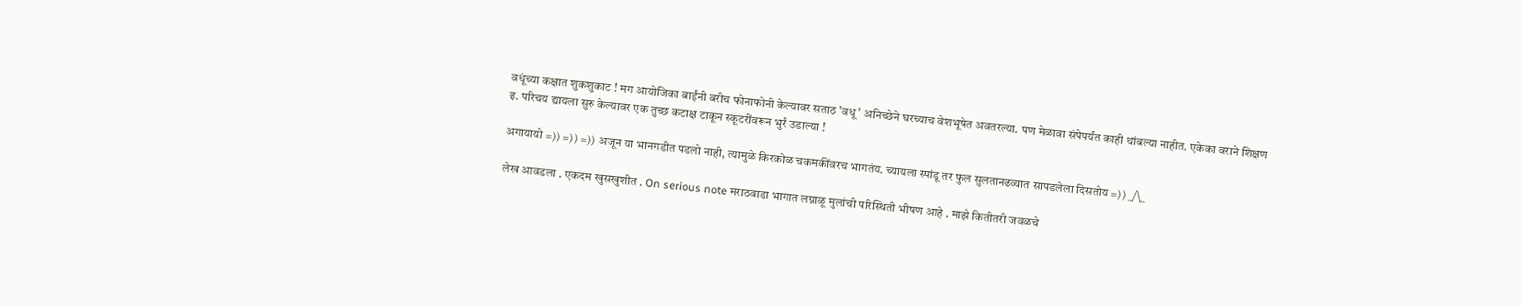वधूंच्या कक्षात शुकशुकाट ! मग आयोजिका बाईंनी बरीच फोनाफोनी केल्यावर सताठ 'वधू' अनिच्छेने घरच्याच वेशभूषेत अवतरल्या. पण मेळावा संपेपर्यंत काही थांबल्या नाहीत. एकेका वराने शिक्षण इ. परिचय द्यायला सुरु केल्यावर एक तुच्छ कटाक्ष टाकून स्कूटरींवरून भुर्रं उडाल्या !

अगायायो =)) =)) =)) अजून या भानगडीत पडलो नाही, त्यामुळे किरकोळ चकमकींवरच भागतंय. च्यायला स्पांडू तर फुल सुलतानढव्यात सापडलेला दिसतोय =)) _/\_

लेख आवडला . एकदम खुसखुशीत . On serious note मराठवाडा भागात लग्नाळू मुलांची परिस्थिती भीषण आहे . माझे कितीतरी जवळचे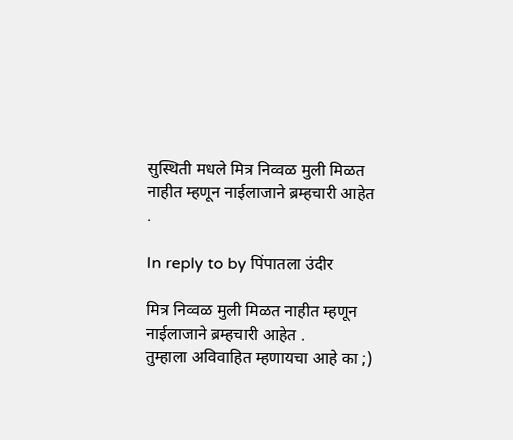सुस्थिती मधले मित्र निव्वळ मुली मिळत नाहीत म्हणून नाईलाजाने ब्रम्हचारी आहेत .

In reply to by पिंपातला उंदीर

मित्र निव्वळ मुली मिळत नाहीत म्हणून नाईलाजाने ब्रम्हचारी आहेत .
तुम्हाला अविवाहित म्हणायचा आहे का ;)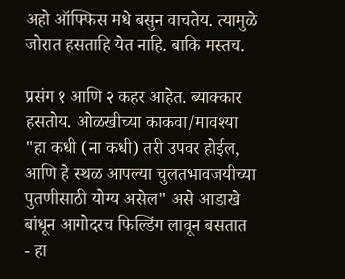अहो ऑफ्फिस मधे बसुन वाचतेय. त्यामुळे जोरात हसताहि येत नाहि. बाकि मस्तच.

प्रसंग १ आणि २ कहर आहेत. ब्याक्कार हसतोय. ओळखीच्या काकवा/मावश्या "हा कधी (ना कधी) तरी उपवर होईल, आणि हे स्थळ आपल्या चुलतभावजयीच्या पुतणीसाठी योग्य असेल" असे आडाखे बांधून आगोदरच फिल्डिंग लावून बसतात - हा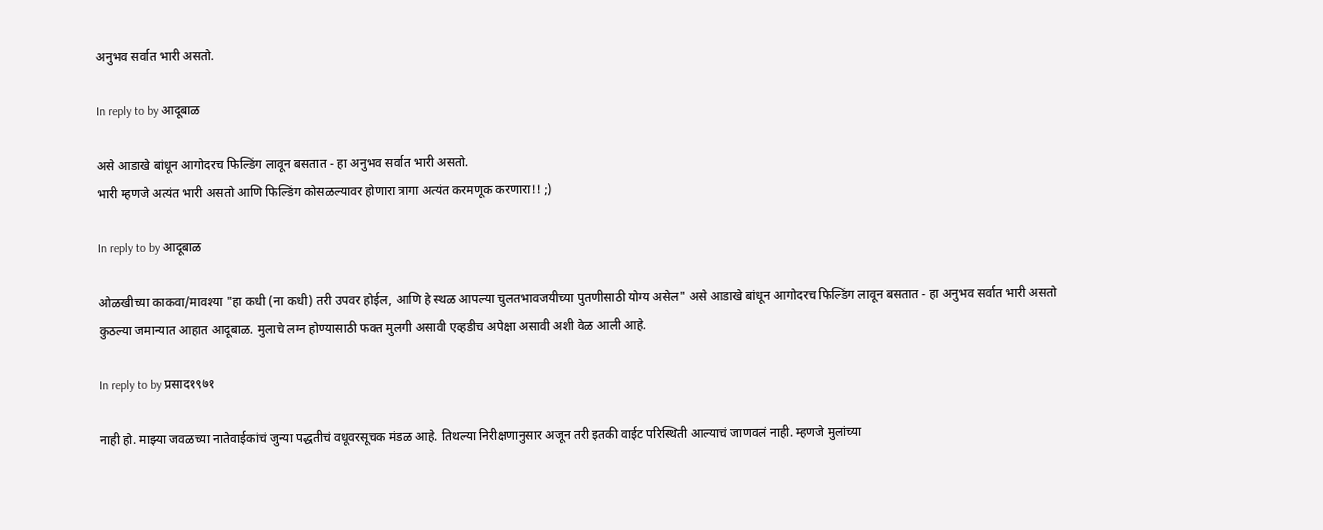अनुभव सर्वात भारी असतो.

In reply to by आदूबाळ

असे आडाखे बांधून आगोदरच फिल्डिंग लावून बसतात - हा अनुभव सर्वात भारी असतो.
भारी म्हणजे अत्यंत भारी असतो आणि फिल्डिंग कोसळल्यावर होणारा त्रागा अत्यंत करमणूक करणारा!! ;)

In reply to by आदूबाळ

ओळखीच्या काकवा/मावश्या "हा कधी (ना कधी) तरी उपवर होईल, आणि हे स्थळ आपल्या चुलतभावजयीच्या पुतणीसाठी योग्य असेल" असे आडाखे बांधून आगोदरच फिल्डिंग लावून बसतात - हा अनुभव सर्वात भारी असतो
कुठल्या जमान्यात आहात आदूबाळ. मुलाचे लग्न होण्यासाठी फक्त मुलगी असावी एव्हडीच अपेक्षा असावी अशी वेळ आली आहे.

In reply to by प्रसाद१९७१

नाही हो. माझ्या जवळच्या नातेवाईकांचं जुन्या पद्धतीचं वधूवरसूचक मंडळ आहे. तिथल्या निरीक्षणानुसार अजून तरी इतकी वाईट परिस्थिती आल्याचं जाणवलं नाही. म्हणजे मुलांच्या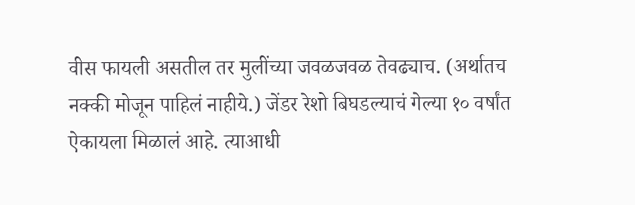वीस फायली असतील तर मुलींच्या जवळजवळ तेवढ्याच. (अर्थातच नक्की मोजून पाहिलं नाहीये.) जेंडर रेशो बिघडल्याचं गेल्या १० वर्षांत ऐकायला मिळालं आहे. त्याआधी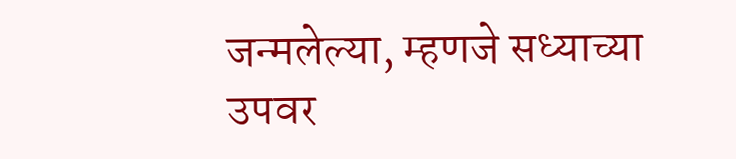जन्मलेल्या, म्हणजे सध्याच्या उपवर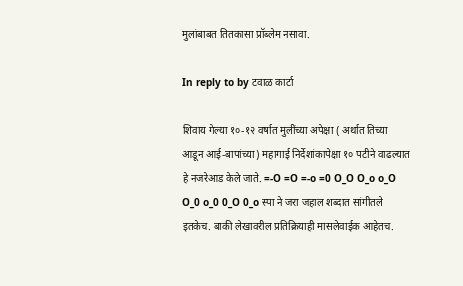मुलांबाबत तितकासा प्रॉब्लेम नसावा.

In reply to by टवाळ कार्टा

शिवाय गेल्या १०-१२ वर्षात मुलींच्या अपेक्षा ( अर्थात तिच्या आडून आई-बापांच्या) महागाई निर्देशांकापेक्षा १० पटीने वाढल्यात हे नजरेआड केले जाते. =-O =O =-o =0 O_O O_o o_O O_0 o_0 0_O 0_o स्पा ने जरा जहाल शब्दात सांगीतले इतकेच. बाकी लेखावरील प्रतिक्रियाही मासलेवाईक आहेतच.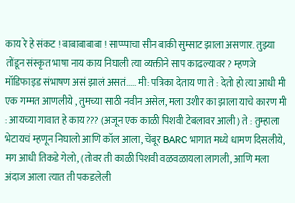काय रे हे संकट ! बाबाबाबाबा ! साप्प्पाचा सीन बाकी सुम्साट झाला असणार. तुझ्या तोंडून संस्कृत भाषा नाय काय निघाली त्या व्यक्तीने साप काढल्यावर? म्हणजे मॉडिफाइड संभाषण असं झालं असतं..... मी: पत्रिका देताय णा ते : देतो हो त्या आधी मी एक गम्मत आणलीये , तुमच्या साठी नवीन असेल, मला उशीर का झाला याचे कारण मी : आयच्या गावात हे काय??? (अजून एक काळी पिशवी टेबलावर आली) ते : तुम्हाला भेटायचं म्हणून निघालो आणि कॉल आला, चेंबूर BARC भागात मध्ये धामण दिसलीये, मग आधी तिकडे गेलो, (तोवर ती काळी पिशवी वळवळायला लागली, आणि मला अंदाज आला त्यात ती पकडलेली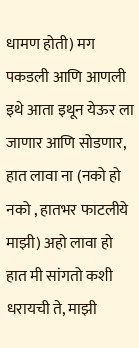धामण होती) मग पकडली आणि आणली इथे आता इथून येऊर ला जाणार आणि सोडणार, हात लावा ना (नको हो नको , हातभर फाटलीये माझी) अहो लावा हो हात मी सांगतो कशी धरायची ते, माझी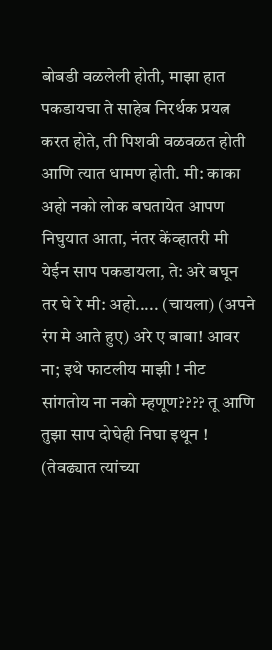बोबडी वळलेली होती, माझा हात पकडायचा ते साहेब निरर्थक प्रयत्न करत होते, ती पिशवी वळवळत होती आणि त्यात धामण होती. मी: काका अहो नको लोक बघतायेत आपण निघुयात आता, नंतर केंव्हातरी मी येईन साप पकडायला, ते: अरे बघून तर घे रे मी: अहो..... (चायला) (अपने रंग मे आते हुए) अरे ए बाबा! आवर ना; इथे फाटलीय माझी ! नीट सांगतोय ना नको म्हणूण???? तू आणि तुझा साप दोघेही निघा इथून ! (तेवढ्यात त्यांच्या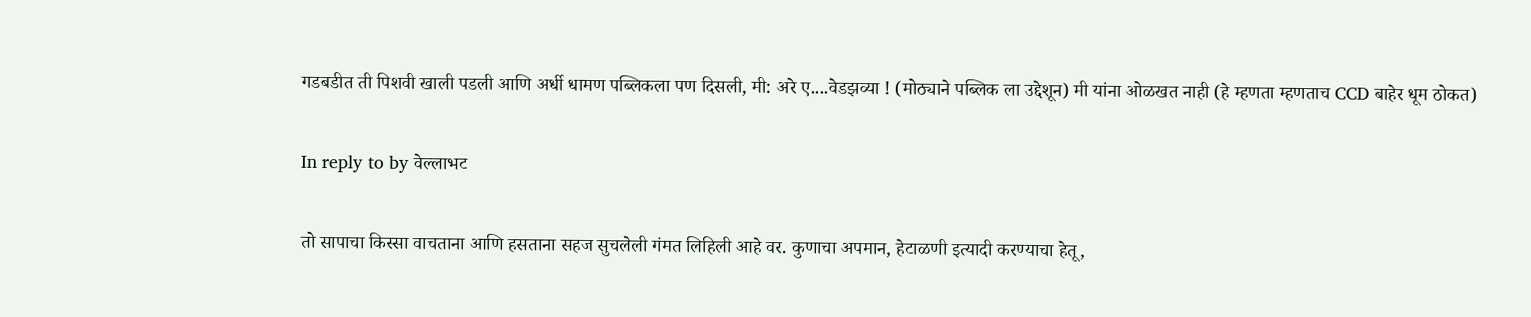गडबडीत ती पिशवी खाली पडली आणि अर्धी धामण पब्लिकला पण दिसली, मी: अरे ए....वेडझव्या ! (मोठ्याने पब्लिक ला उद्देशून) मी यांना ओळखत नाही (हे म्हणता म्हणताच CCD बाहेर धूम ठोकत)

In reply to by वेल्लाभट

तो सापाचा किस्सा वाचताना आणि हसताना सहज सुचलेली गंमत लिहिली आहे वर. कुणाचा अपमान, हेटाळणी इत्यादी करण्याचा हेतू,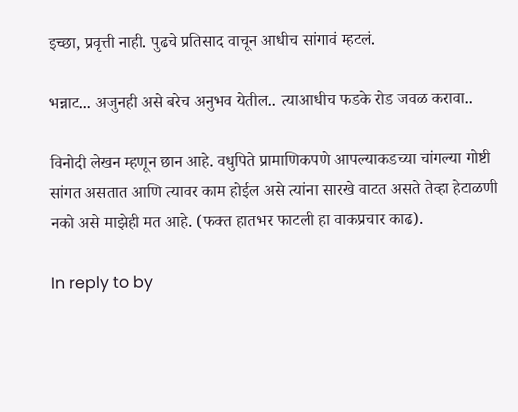इच्छा, प्रवृत्ती नाही. पुढचे प्रतिसाद वाचून आधीच सांगावं म्हटलं.

भन्नाट... अजुनही असे बरेच अनुभव येतील.. त्याआधीच फडके रोड जवळ करावा..

विनोदी लेखन म्हणून छान आहे. वधुपिते प्रामाणिकपणे आपल्याकडच्या चांगल्या गोष्टी सांगत असतात आणि त्यावर काम होईल असे त्यांना सारखे वाटत असते तेव्हा हेटाळणी नको असे माझेही मत आहे. (फक्त हातभर फाटली हा वाकप्रचार काढ).

In reply to by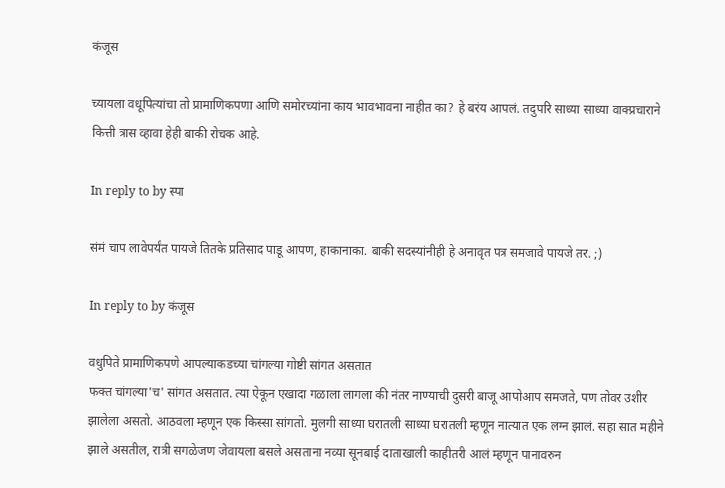कंजूस

च्यायला वधूपित्यांचा तो प्रामाणिकपणा आणि समोरच्यांना काय भावभावना नाहीत का? हे बरंय आपलं. तदुपरि साध्या साध्या वाक्प्रचाराने कित्ती त्रास व्हावा हेही बाकी रोचक आहे.

In reply to by स्पा

संमं चाप लावेपर्यंत पायजे तितके प्रतिसाद पाडू आपण, हाकानाका. बाकी सदस्यांनीही हे अनावृत पत्र समजावे पायजे तर. ;)

In reply to by कंजूस

वधुपिते प्रामाणिकपणे आपल्याकडच्या चांगल्या गोष्टी सांगत असतात
फक्त चांगल्या'च' सांगत असतात. त्या ऐकून एखादा गळाला लागला की नंतर नाण्याची दुसरी बाजू आपोआप समजते, पण तोवर उशीर झालेला असतो. आठवला म्हणून एक किस्सा सांगतो. मुलगी साध्या घरातली साध्या घरातली म्हणून नात्यात एक लग्न झालं. सहा सात महीने झाले असतील, रात्री सगळेजण जेवायला बसले असताना नव्या सूनबाई दाताखाली काहीतरी आलं म्हणून पानावरुन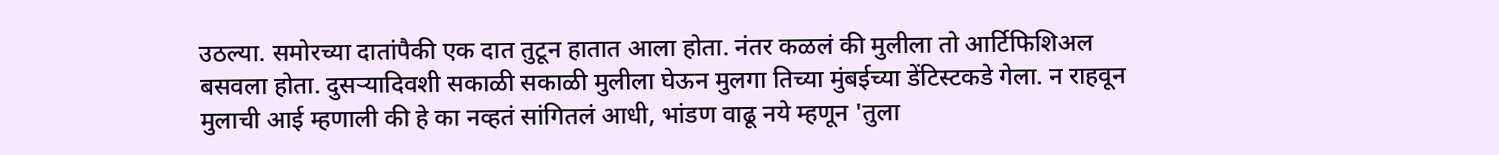उठल्या. समोरच्या दातांपैकी एक दात तुटून हातात आला होता. नंतर कळलं की मुलीला तो आर्टिफिशिअल बसवला होता. दुसर्‍यादिवशी सकाळी सकाळी मुलीला घेऊन मुलगा तिच्या मुंबईच्या डेंटिस्टकडे गेला. न राहवून मुलाची आई म्हणाली की हे का नव्हतं सांगितलं आधी, भांडण वाढू नये म्हणून 'तुला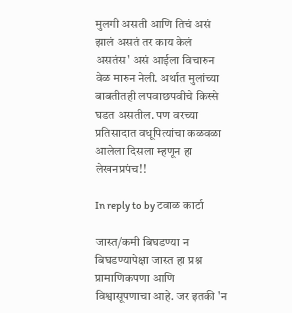मुलगी असती आणि तिचं असं झालं असतं तर काय केलं असतंस' असं आईला विचारुन वेळ मारुन नेली. अर्थात मुलांच्या बाबतीतही लपवाछपवीचे किस्से घडत असतील. पण वरच्या प्रतिसादात वधूपित्यांचा कळवळा आलेला दिसला म्हणून हा लेखनप्रपंच!!

In reply to by टवाळ कार्टा

जास्त/कमी बिघडण्या न बिघडण्यापेक्षा जास्त हा प्रश्न प्रामाणिकपणा आणि विश्वासूपणाचा आहे. जर इतकी 'न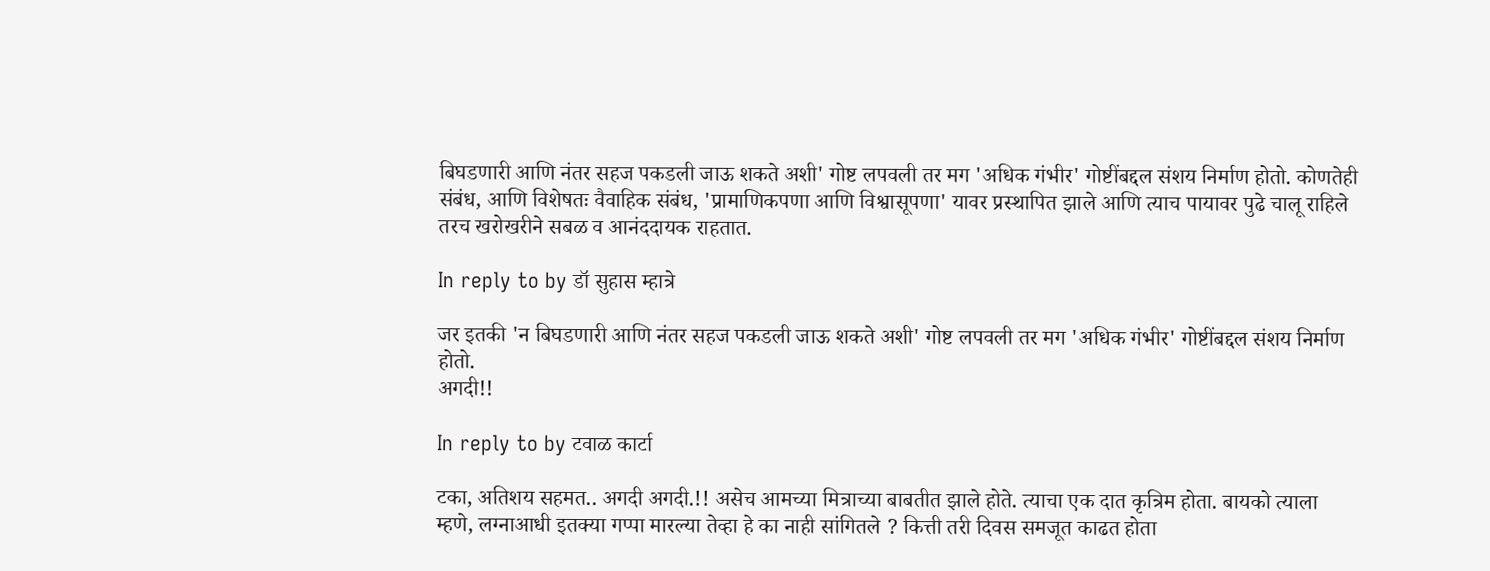बिघडणारी आणि नंतर सहज पकडली जाऊ शकते अशी' गोष्ट लपवली तर मग 'अधिक गंभीर' गोष्टींबद्दल संशय निर्माण होतो. कोणतेही संबंध, आणि विशेषतः वैवाहिक संबंध, 'प्रामाणिकपणा आणि विश्वासूपणा' यावर प्रस्थापित झाले आणि त्याच पायावर पुढे चालू राहिले तरच खरोखरीने सबळ व आनंददायक राहतात.

In reply to by डॉ सुहास म्हात्रे

जर इतकी 'न बिघडणारी आणि नंतर सहज पकडली जाऊ शकते अशी' गोष्ट लपवली तर मग 'अधिक गंभीर' गोष्टींबद्दल संशय निर्माण होतो.
अगदी!!

In reply to by टवाळ कार्टा

टका, अतिशय सहमत.. अगदी अगदी.!! असेच आमच्या मित्राच्या बाबतीत झाले होते. त्याचा एक दात कृत्रिम होता. बायको त्याला म्हणे, लग्नाआधी इतक्या गप्पा मारल्या तेव्हा हे का नाही सांगितले ? कित्ती तरी दिवस समजूत काढत होता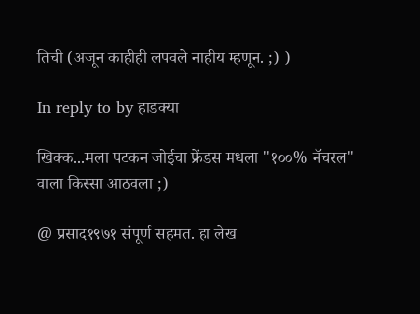तिची (अजून काहीही लपवले नाहीय म्हणून. ;) )

In reply to by हाडक्या

खिक्क...मला पटकन जोईचा फ्रेंडस मधला "१००% नॅचरल" वाला किस्सा आठवला ;)

@ प्रसाद१९७१ संपूर्ण सहमत. हा लेख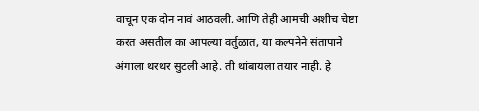वाचून एक दोन नावं आठवली. आणि तेही आमची अशीच चेष्टा करत असतील का आपल्या वर्तुळात, या कल्पनेने संतापाने अंगाला थरथर सुटली आहे. ती थांबायला तयार नाही. हे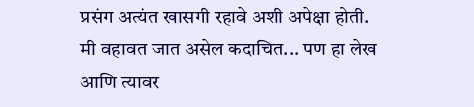प्रसंग अत्यंत खासगी रहावे अशी अपेक्षा होती. मी वहावत जात असेल कदाचित... पण हा लेख आणि त्यावर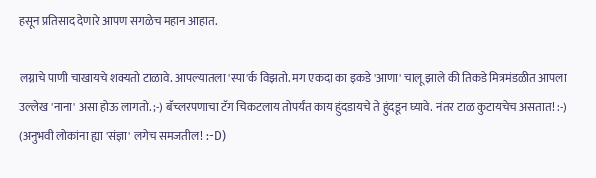हसून प्रतिसाद देणारे आपण सगळेच महान आहात.

लग्नाचे पाणी चाखायचे शक्यतो टाळावे. आपल्यातला 'स्पा'र्क विझतो. मग एकदा का इकडे 'आणा' चालू झाले की तिकडे मित्रमंडळीत आपला उल्लेख 'नाना' असा होऊ लागतो. ;-) बॅच्लरपणाचा टॅग चिकटलाय तोपर्यंत काय हुंदडायचे ते हुंदडून घ्यावे. नंतर टाळ कुटायचेच असतात! :-) (अनुभवी लोकांना ह्या 'संज्ञा' लगेच समजतील! :-D)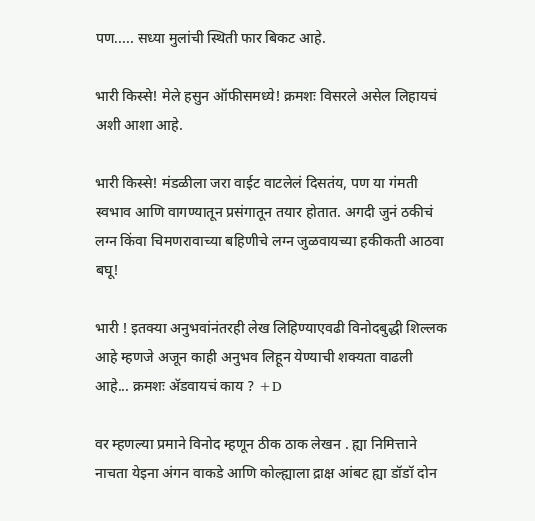पण..... सध्या मुलांची स्थिती फार बिकट आहे.

भारी किस्से! मेले हसुन ऑफीसमध्ये! क्रमशः विसरले असेल लिहायचं अशी आशा आहे.

भारी किस्से! मंडळीला जरा वाईट वाटलेलं दिसतंय, पण या गंमती स्वभाव आणि वागण्यातून प्रसंगातून तयार होतात. अगदी जुनं ठकीचं लग्न किंवा चिमणरावाच्या बहिणीचे लग्न जुळवायच्या हकीकती आठवा बघू!

भारी ! इतक्या अनुभवांनंतरही लेख लिहिण्याएवढी विनोदबुद्धी शिल्लक आहे म्हणजे अजून काही अनुभव लिहून येण्याची शक्यता वाढली आहे... क्रमशः अ‍ॅडवायचं काय ? +D

वर म्हणल्या प्रमाने विनोद म्हणून ठीक ठाक लेखन . ह्या निमित्ताने नाचता येइना अंगन वाकडे आणि कोल्ह्याला द्राक्ष आंबट ह्या डॉडॉ दोन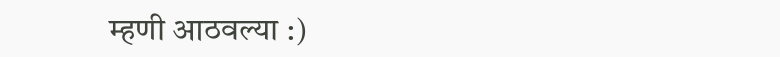म्हणी आठवल्या :)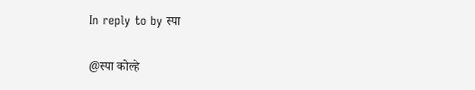In reply to by स्पा

@स्पा कोल्हे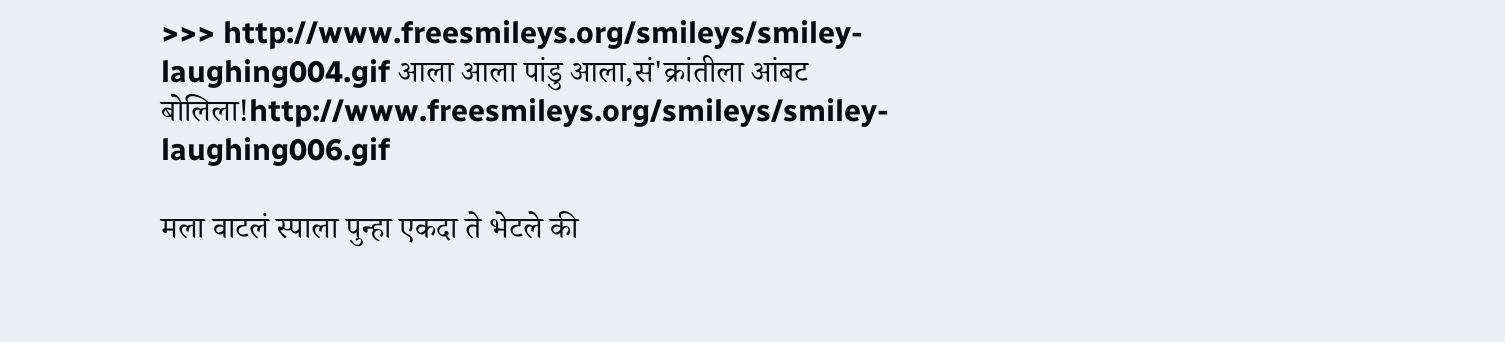>>> http://www.freesmileys.org/smileys/smiley-laughing004.gif आला आला पांडु आला,सं'क्रांतीला आंबट बोलिला!http://www.freesmileys.org/smileys/smiley-laughing006.gif

मला वाटलं स्पाला पुन्हा एकदा ते भेटले की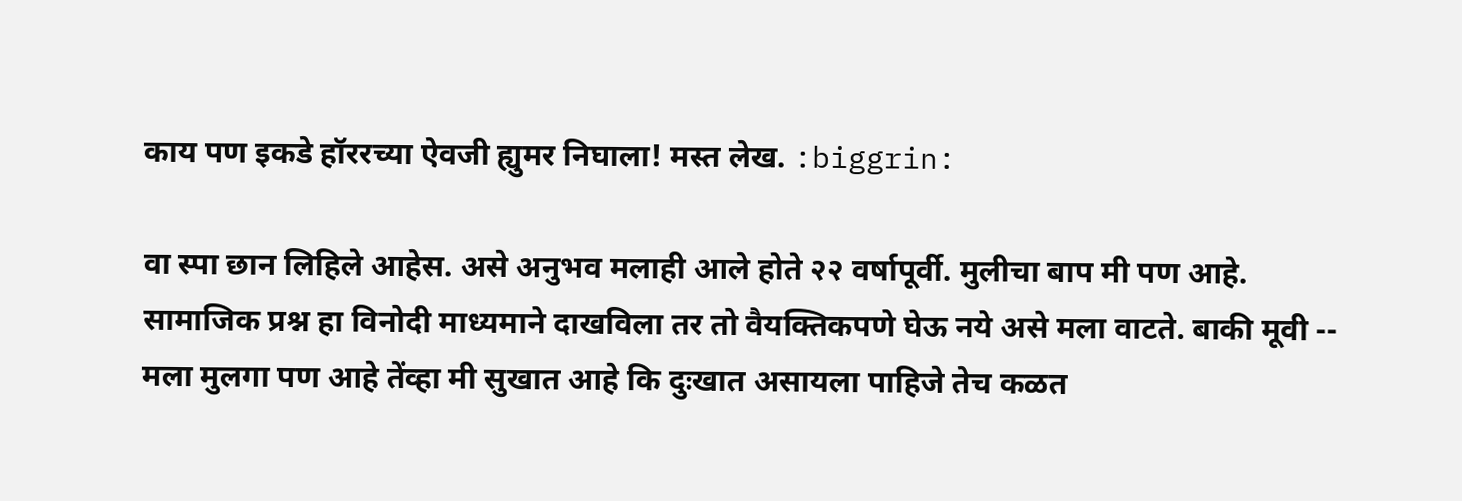काय पण इकडे हॉररच्या ऐवजी ह्युमर निघाला! मस्त लेख. :biggrin:

वा स्पा छान लिहिले आहेस. असे अनुभव मलाही आले होते २२ वर्षापूर्वी. मुलीचा बाप मी पण आहे. सामाजिक प्रश्न हा विनोदी माध्यमाने दाखविला तर तो वैयक्तिकपणे घेऊ नये असे मला वाटते. बाकी मूवी -- मला मुलगा पण आहे तेंव्हा मी सुखात आहे कि दुःखात असायला पाहिजे तेच कळत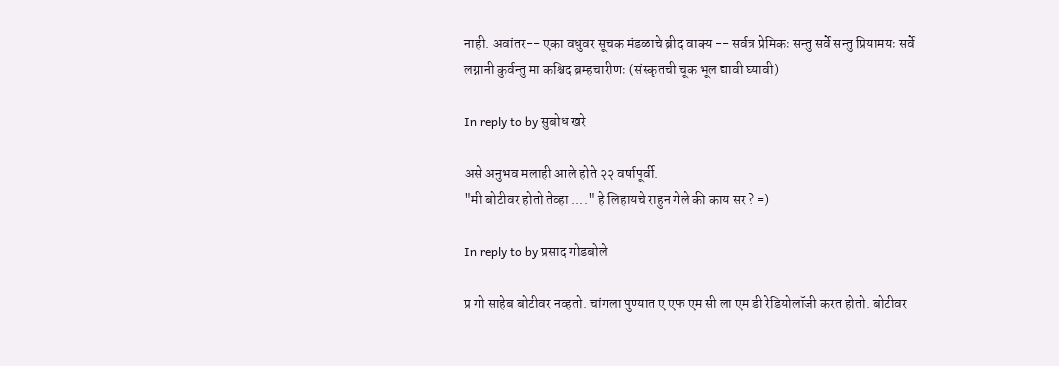नाही. अवांतर-- एका वधुवर सूचक मंडळाचे ब्रीद वाक्य -- सर्वत्र प्रेमिकः सन्तु सर्वे सन्तु प्रियामयः सर्वे लग्नानी कुर्वन्तु मा कश्चिद ब्रम्हचारीणः (संस्कृतची चूक भूल द्यावी घ्यावी)

In reply to by सुबोध खरे

असे अनुभव मलाही आले होते २२ वर्षापूर्वी.
"मी बोटीवर होतो तेव्हा ...." हे लिहायचे राहुन गेले की काय सर ? =)

In reply to by प्रसाद गोडबोले

प्र गो साहेब बोटीवर नव्हतो. चांगला पुण्यात ए एफ एम सी ला एम डी रेडियोलॉजी करत होतो. बोटीवर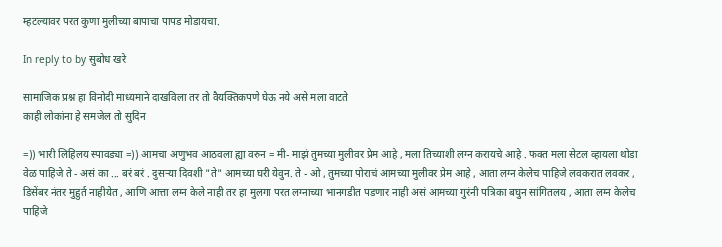म्हटल्यावर परत कुणा मुलीच्या बापाचा पापड मोडायचा.

In reply to by सुबोध खरे

सामाजिक प्रश्न हा विनोदी माध्यमाने दाखविला तर तो वैयक्तिकपणे घेऊ नये असे मला वाटते
काही लोकांना हे समजेल तो सुदिन

=)) भारी लिहिलय स्पावड्या =)) आमचा अणुभव आठवला ह्या वरुन = मी- माझं तुमच्या मुलीवर प्रेम आहे , मला तिच्याशी लग्न करायचे आहे . फक्त मला सेटल व्हायला थोडा वेळ पाहिजे ते - असं का ... बरं बरं . दुसर्‍या दिवशी "ते" आमच्या घरी येवुन. ते - ओ , तुमच्या पोराचं आमच्या मुलीवर प्रेम आहे , आता लग्न केलेच पाहिजे लवकरात लवकर , डिसेंबर नंतर मुहुर्त नाहीयेत , आणि आत्ता लग्न केले नाही तर हा मुलगा परत लग्नाच्या भानगडीत पडणार नाही असं आमच्या गुरंनी पत्रिका बघुन सांगितलय , आता लग्न केलेच पाहिजे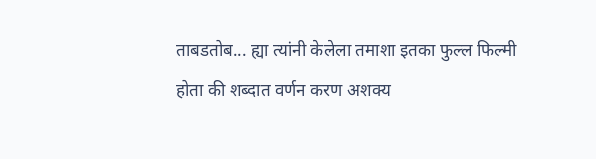ताबडतोब... ह्या त्यांनी केलेला तमाशा इतका फुल्ल फिल्मी होता की शब्दात वर्णन करण अशक्य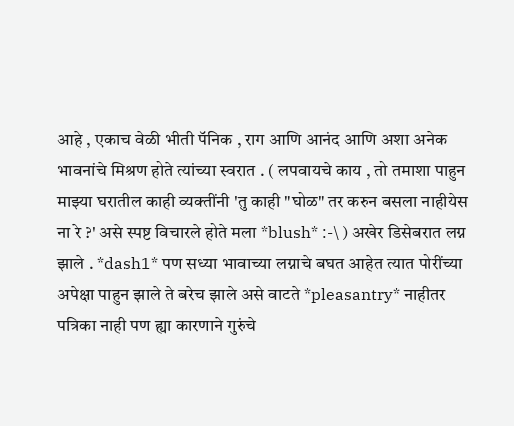आहे , एकाच वेळी भीती पॅनिक , राग आणि आनंद आणि अशा अनेक भावनांचे मिश्रण होते त्यांच्या स्वरात . ( लपवायचे काय , तो तमाशा पाहुन माझ्या घरातील काही व्यक्तींनी 'तु काही "घोळ" तर करुन बसला नाहीयेस ना रे ?' असे स्पष्ट विचारले होते मला *blush* :-\ ) अखेर डिसेबरात लग्न झाले . *dash1* पण सध्या भावाच्या लग्नाचे बघत आहेत त्यात पोरींच्या अपेक्षा पाहुन झाले ते बरेच झाले असे वाटते *pleasantry* नाहीतर पत्रिका नाही पण ह्या कारणाने गुरुंचे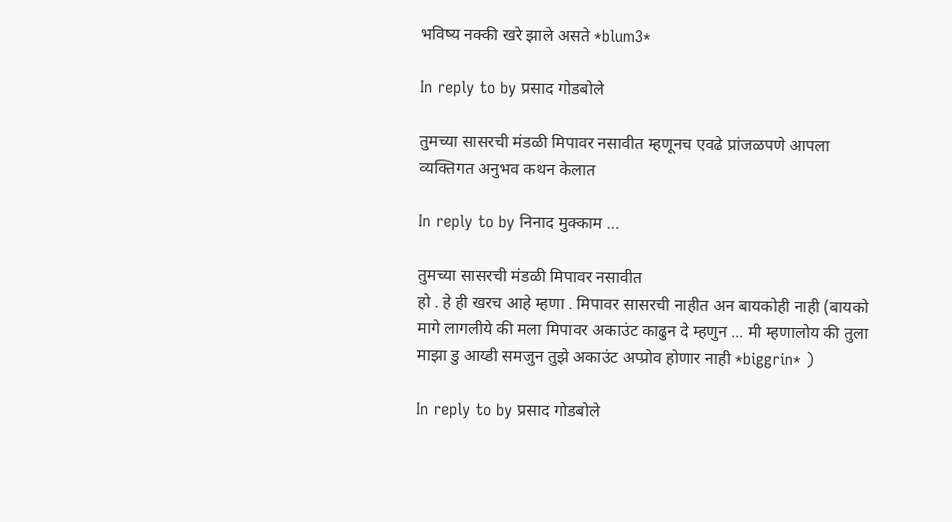भविष्य नक्की खरे झाले असते *blum3*

In reply to by प्रसाद गोडबोले

तुमच्या सासरची मंडळी मिपावर नसावीत म्हणूनच एवढे प्रांजळपणे आपला व्यक्तिगत अनुभव कथन केलात

In reply to by निनाद मुक्काम …

तुमच्या सासरची मंडळी मिपावर नसावीत
हो . हे ही खरच आहे म्हणा . मिपावर सासरची नाहीत अन बायकोही नाही (बायको मागे लागलीये की मला मिपावर अकाउंट काढुन दे म्हणुन ... मी म्हणालोय की तुला माझा डु आय्डी समजुन तुझे अकाउंट अप्प्रोव होणार नाही *biggrin* )

In reply to by प्रसाद गोडबोले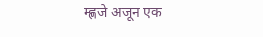म्ह्णजे अजून एक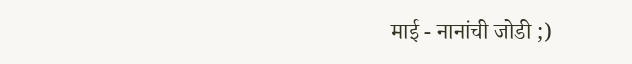माई - नानांची जोडी ;)